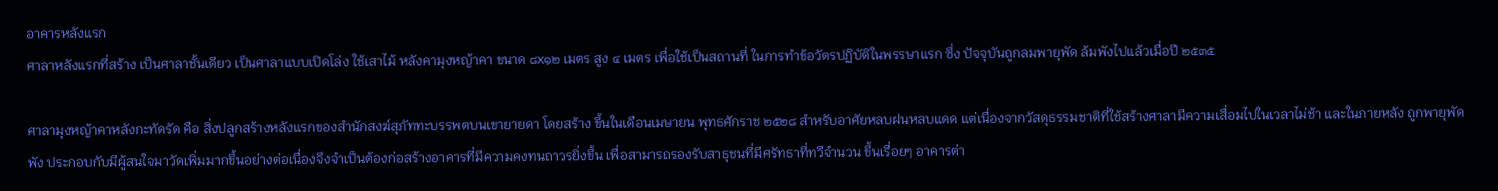อาคารหลังแรก
ศาลาหลังแรกที่สร้าง เป็นศาลาชั้นเดียว เป็นศาลาแบบเปิดโล่ง ใช้เสาไม้ หลังคามุงหญ้าคา ขนาด ๘x๑๒ เมตร สูง ๔ เมตร เพื่อใช้เป็นสถานที่ ในการทำข้อวัตรปฏิบัติในพรรษาแรก ซึ่ง ปัจจุบันถูกลมพายุพัด ล้มพังไปแล้วเมื่อปี ๒๕๓๕

ศาลามุงหญ้าคาหลังกะทัดรัด คือ สิ่งปลูกสร้างหลังแรกของสำนักสงฆ์สุภัททะบรรพตบนเขายายดา โดยสร้าง ขึ้นในเดือนเมษายน พุทธศักราช ๒๕๒๘ สำหรับอาศัยหลบฝนหลบแดด แต่เนื่องจากวัสดุธรรมชาติที่ใช้สร้างศาลามีความเสื่อมไปในเวลาไม่ช้า และในภายหลัง ถูกพายุพัดพัง ประกอบกับมีผู้สนใจมาวัดเพิ่มมากขึ้นอย่างต่อเนื่องจึงจำเป็นต้องก่อสร้างอาคารที่มีความคงทนถาวรยิ่งขึ้น เพื่อสามารถรองรับสาธุชนที่มีศรัทธาที่ทวีจำนวน ขึ้นเรื่อยๆ อาคารต่า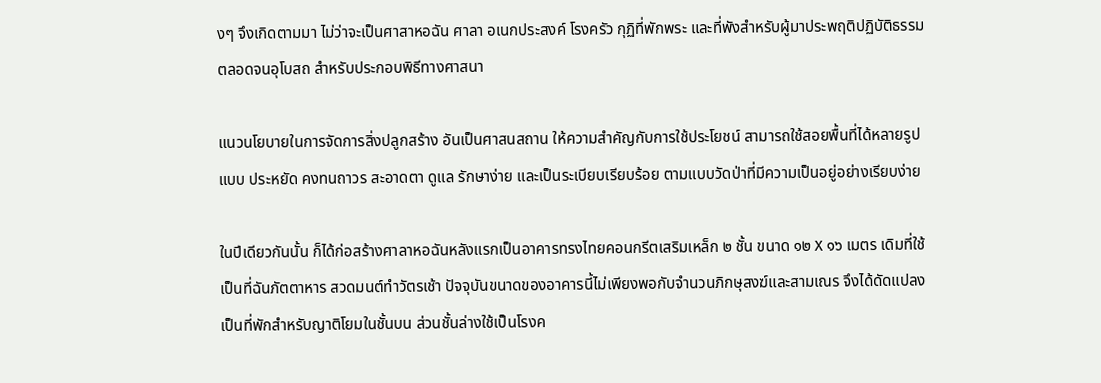งๆ จึงเกิดตามมา ไม่ว่าจะเป็นศาสาหอฉัน ศาลา อเนกประสงค์ โรงครัว กุฏิที่พักพระ และที่พังสำหรับผู้มาประพฤติปฏิบัติธรรม ตลอดจนอุโบสถ สำหรับประกอบพิธีทางศาสนา

แนวนโยบายในการจัดการสิ่งปลูกสร้าง อันเป็นศาสนสถาน ให้ความสำคัญกับการใช้ประโยชน์ สามารถใช้สอยพื้นที่ได้หลายรูปแบบ ประหยัด คงทนถาวร สะอาดตา ดูแล รักษาง่าย และเป็นระเบียบเรียบร้อย ตามแบบวัดป่าที่มีความเป็นอยู่อย่างเรียบง่าย

ในปีเดียวกันนั้น ก็ได้ก่อสร้างศาลาหอฉันหลังแรกเป็นอาคารทรงไทยคอนกรีตเสริมเหล็ก ๒ ชั้น ขนาด ๑๒ X ๑๖ เมตร เดิมที่ใช้เป็นที่ฉันภัตตาหาร สวดมนต์ทำวัตรเช้า ปัจจุบันขนาดของอาคารนี้ไม่เพียงพอกับจำนวนภิกษุสงฆ์และสามเณร จึงได้ดัดแปลงเป็นที่พักสำหรับญาติโยมในชั้นบน ส่วนชั้นล่างใช้เป็นโรงค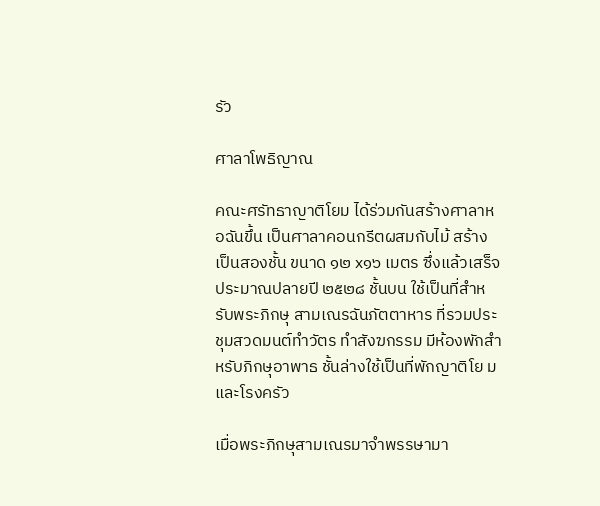รัว

ศาลาโพธิญาณ

คณะศรัทธาญาติโยม ได้ร่วมกันสร้างศาลาหอฉันขึ้น เป็นศาลาคอนกรีตผสมกับไม้ สร้างเป็นสองชั้น ขนาด ๑๒ x๑๖ เมตร ซึ่งแล้วเสร็จประมาณปลายปี ๒๕๒๘ ชั้นบน ใช้เป็นที่สำหรับพระภิกษุ สามเณรฉันภัตตาหาร ที่รวมประชุมสวดมนต์ทำวัตร ทำสังฆกรรม มีห้องพักสำหรับภิกษุอาพาธ ชั้นล่างใช้เป็นที่พักญาติโย ม และโรงครัว

เมื่อพระภิกษุสามเณรมาจำพรรษามา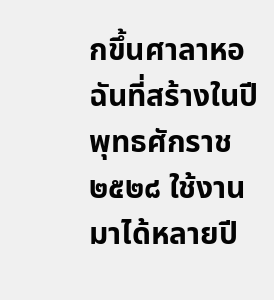กขึ้นศาลาหอฉันที่สร้างในปีพุทธศักราช ๒๕๒๘ ใช้งานมาได้หลายปี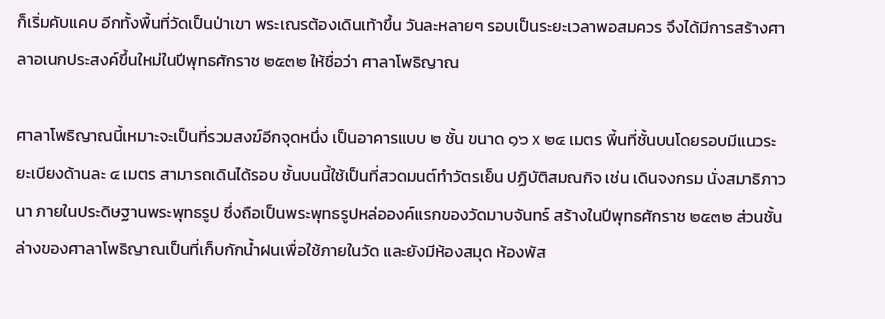ก็เริ่มคับแคบ อีกทั้งพื้นที่วัดเป็นป่าเขา พระเณรต้องเดินเท้าขึ้น วันละหลายๆ รอบเป็นระยะเวลาพอสมควร จึงได้มีการสร้างศาลาอเนกประสงค์ขึ้นใหม่ในปีพุทธศักราช ๒๕๓๒ ให้ชื่อว่า ศาลาโพธิญาณ

ศาลาโพธิญาณนี้เหมาะจะเป็นที่รวมสงฆ์อีกจุดหนึ่ง เป็นอาคารแบบ ๒ ชั้น ขนาด ๑๖ x ๒๔ เมตร พี้นที่ชั้นบนโดยรอบมีแนวระยะเบียงด้านละ ๔ เมตร สามารถเดินได้รอบ ชั้นบนนี้ใช้เป็นที่สวดมนต์ทำวัตรเย็น ปฏิบัติสมณกิจ เช่น เดินจงกรม นั่งสมาธิภาวนา ภายในประดิษฐานพระพุทธรูป ซึ่งถือเป็นพระพุทธรูปหล่อองค์แรกของวัดมาบจันทร์ สร้างในปีพุทธศักราช ๒๕๓๒ ส่วนชั้นล่างของศาลาโพธิญาณเป็นที่เก็บกักน้ำฝนเพื่อใช้ภายในวัด และยังมีห้องสมุด ห้องพัส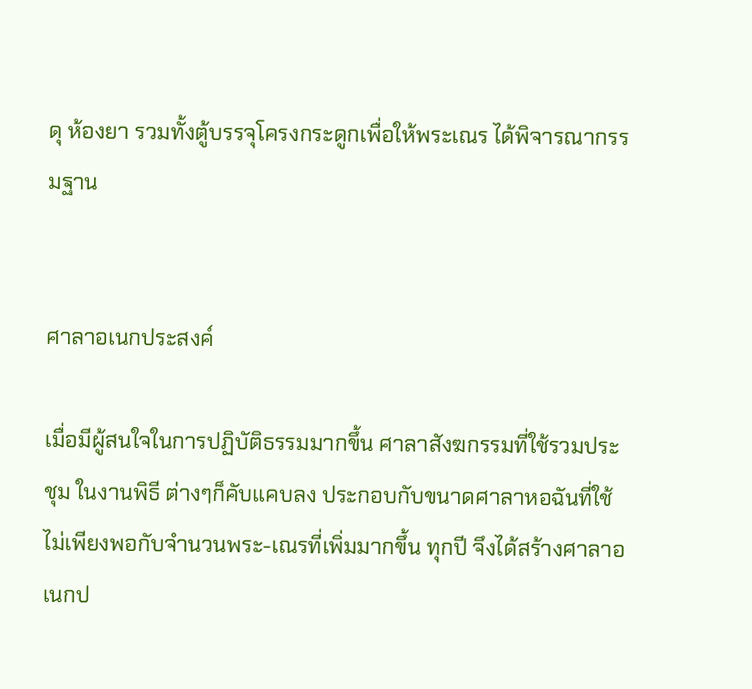ดุ ห้องยา รวมทั้งตู้บรรจุโครงกระดูกเพื่อให้พระเณร ได้พิจารณากรรมฐาน


ศาลาอเนกประสงค์

เมื่อมีผู้สนใจในการปฏิบัติธรรมมากขึ้น ศาลาสังฆกรรมที่ใช้รวมประชุม ในงานพิธี ต่างๆก็คับแคบลง ประกอบกับขนาดศาลาหอฉันที่ใช้ ไม่เพียงพอกับจำนวนพระ-เณรที่เพิ่มมากขึ้น ทุกปี จึงได้สร้างศาลาอเนกป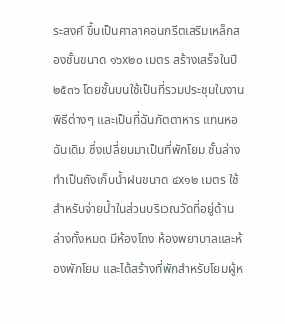ระสงค์ ขึ้นเป็นศาลาคอนกรีตเสริมเหล็กสองชั้นขนาด ๑๖x๒๐ เมตร สร้างเสร็จในปี ๒๕๓๖ โดยชั้นบนใช้เป็นที่รวมประชุมในงานพิธีต่างๆ และเป็นที่ฉันภัตตาหาร แทนหอฉันเดิม ซึ่งเปลี่ยนมาเป็นที่พักโยม ชั้นล่างทำเป็นถังเก็บน้ำฝนขนาด ๔x๑๒ เมตร ใช้สำหรับจ่ายน้ำในส่วนบริเวณวัดที่อยู่ด้านล่างทั้งหมด มีห้องโถง ห้องพยาบาลและห้องพักโยม และได้สร้างที่พักสำหรับโยมผู้ห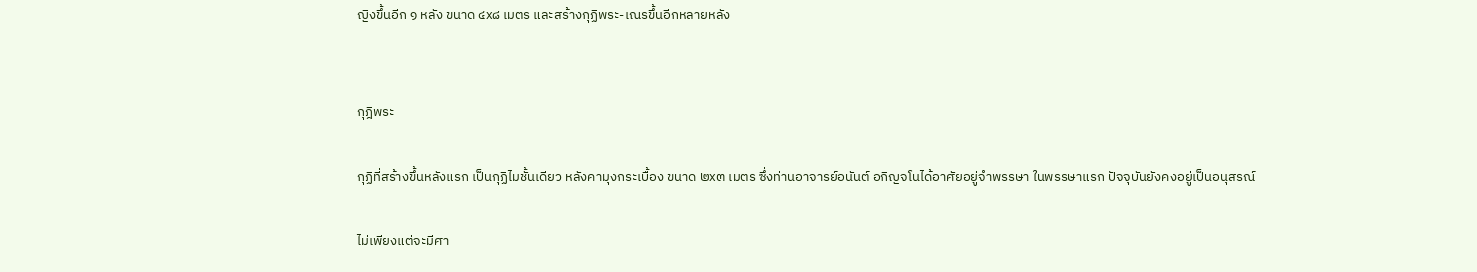ญิงขึ้นอีก ๑ หลัง ขนาด ๔x๘ เมตร และสร้างกุฏิพระ-เณรขึ้นอีกหลายหลัง


กุฎิพระ

กุฏิที่สร้างขึ้นหลังแรก เป็นกุฏิไมชั้นเดียว หลังคามุงกระเบื้อง ขนาด ๒x๓ เมตร ซึ่งท่านอาจารย์อนันต์ อกิญจโนได้อาศัยอยู่จำพรรษา ในพรรษาแรก ปัจจุบันยังคงอยู่เป็นอนุสรณ์

ไม่เพียงแต่จะมีศา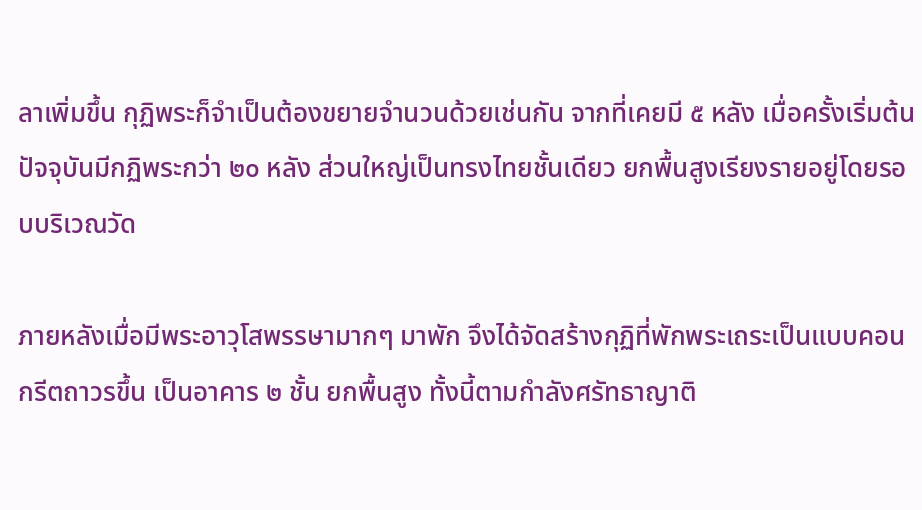ลาเพิ่มขึ้น กุฏิพระก็จำเป็นต้องขยายจำนวนด้วยเช่นกัน จากที่เคยมี ๕ หลัง เมื่อครั้งเริ่มต้น ปัจจุบันมีกฏิพระกว่า ๒๐ หลัง ส่วนใหญ่เป็นทรงไทยชั้นเดียว ยกพื้นสูงเรียงรายอยู่โดยรอบบริเวณวัด

ภายหลังเมื่อมีพระอาวุโสพรรษามากๆ มาพัก จึงได้จัดสร้างกุฏิที่พักพระเถระเป็นแบบคอนกรีตถาวรขึ้น เป็นอาคาร ๒ ชั้น ยกพื้นสูง ทั้งนี้ตามกำลังศรัทธาญาติ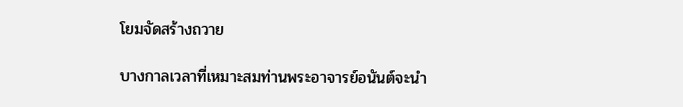โยมจัดสร้างถวาย

บางกาลเวลาที่เหมาะสมท่านพระอาจารย์อนันต์จะนำ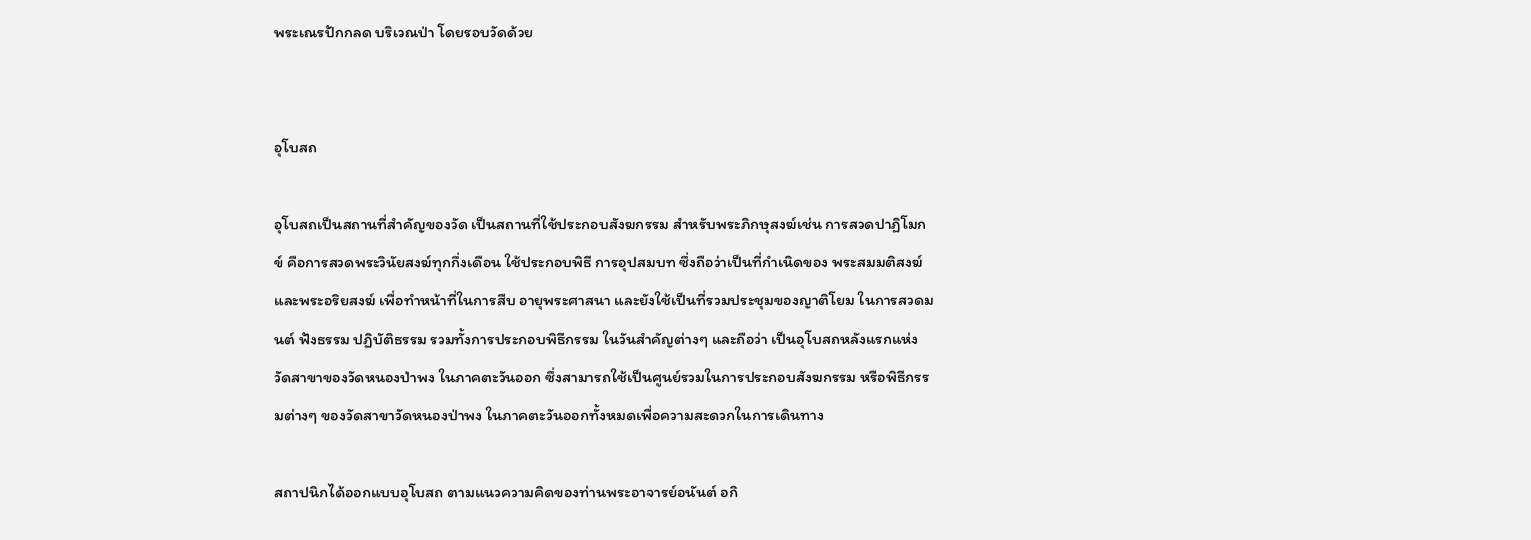พระเณรปักกลด บริเวณป่า โดยรอบวัดด้วย


อุโบสถ

อุโบสถเป็นสถานที่สำคัญของวัด เป็นสถานที่ใช้ประกอบสังฆกรรม สำหรับพระภิกษุสงฆ์เช่น การสวดปาฏิโมกข์ คือการสวดพระวินัยสงฆ์ทุกกึ่งเดือน ใช้ประกอบพิธี การอุปสมบท ซึ่งถือว่าเป็นที่กำเนิดของ พระสมมติสงฆ์และพระอริยสงฆ์ เพื่อทำหน้าที่ในการสืบ อายุพระศาสนา และยังใช้เป็นที่รวมประชุมของญาติโยม ในการสวดมนต์ ฟังธรรม ปฏิบัติธรรม รวมทั้งการประกอบพิธีกรรม ในวันสำคัญต่างๆ และถือว่า เป็นอุโบสถหลังแรกแห่ง วัดสาขาของวัดหนองป่าพง ในภาคตะวันออก ซึ่งสามารถใช้เป็นศูนย์รวมในการประกอบสังฆกรรม หรือพิธีกรรมต่างๆ ของวัดสาขาวัดหนองป่าพง ในภาคตะวันออกทั้งหมดเพื่อความสะดวกในการเดินทาง

สถาปนิกได้ออกแบบอุโบสถ ตามแนวความคิดของท่านพระอาจารย์อนันต์ อกิ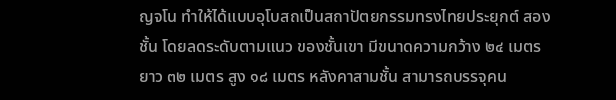ญจโน ทำให้ได้แบบอุโบสถเป็นสถาปัตยกรรมทรงไทยประยุกต์ สองชั้น โดยลดระดับตามแนว ของชั้นเขา มีขนาดความกว้าง ๒๔ เมตร ยาว ๓๒ เมตร สูง ๑๘ เมตร หลังคาสามชั้น สามารถบรรจุคน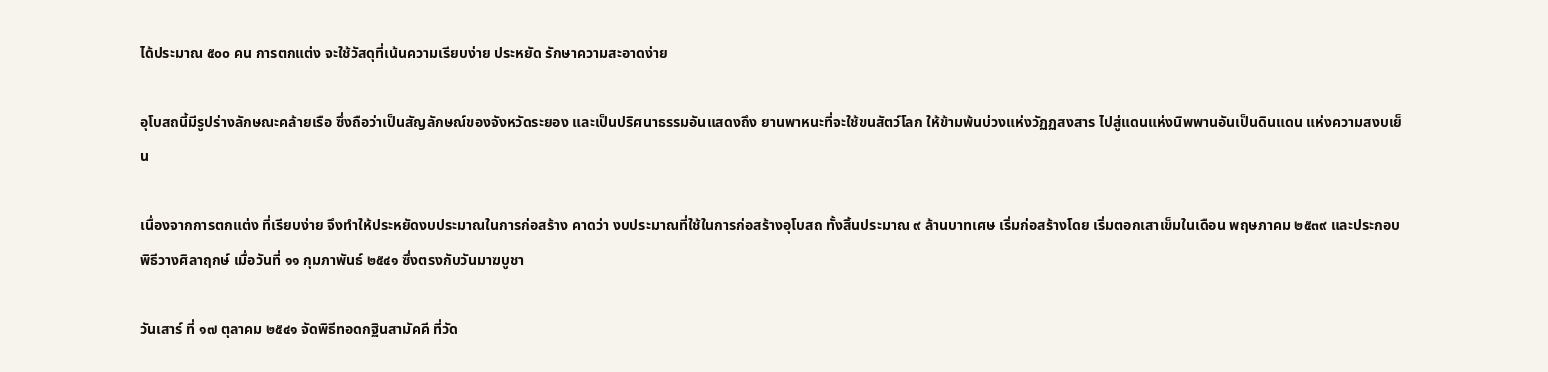ได้ประมาณ ๕๐๐ คน การตกแต่ง จะใช้วัสดุที่เน้นความเรียบง่าย ประหยัด รักษาความสะอาดง่าย

อุโบสถนี้มีรูปร่างลักษณะคล้ายเรือ ซึ่งถือว่าเป็นสัญลักษณ์ของจังหวัดระยอง และเป็นปริศนาธรรมอันแสดงถึง ยานพาหนะที่จะใช้ขนสัตว์โลก ให้ข้ามพ้นบ่วงแห่งวัฏฏสงสาร ไปสู่แดนแห่งนิพพานอันเป็นดินแดน แห่งความสงบเย็น

เนื่องจากการตกแต่ง ที่เรียบง่าย จึงทำให้ประหยัดงบประมาณในการก่อสร้าง คาดว่า งบประมาณที่ใช้ในการก่อสร้างอุโบสถ ทั้งสิ้นประมาณ ๙ ล้านบาทเศษ เริ่มก่อสร้างโดย เริ่มตอกเสาเข็มในเดือน พฤษภาคม ๒๕๓๙ และประกอบพิธีวางศิลาฤกษ์ เมื่อวันที่ ๑๑ กุมภาพันธ์ ๒๕๔๑ ซึ่งตรงกับวันมาฆบูชา

วันเสาร์ ที่ ๑๗ ตุลาคม ๒๕๔๑ จัดพิธีทอดกฐินสามัคคี ที่วัด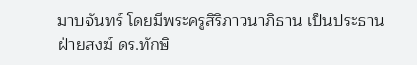มาบจันทร์ โดยมีพระครูสิริภาวนาภิธาน เป็นประธานฝ่ายสงฆ์ ดร.ทักษิ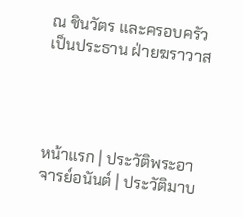ณ ชินวัตร และครอบครัว เป็นประธาน ฝ่ายฆราวาส




หน้าแรก | ประวัติพระอาจารย์อนันต์ | ประวัติมาบ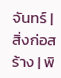จันทร์ | สิ่งก่อสร้าง | พิ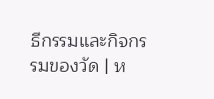ธีกรรมและกิจกรรมของวัด | ห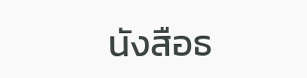นังสือธ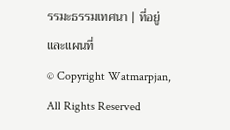รรมะธรรมเทศนา | ที่อยู่และแผนที่
© Copyright Watmarpjan, All Rights Reserved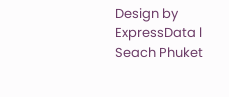Design by ExpressData l Seach Phuket